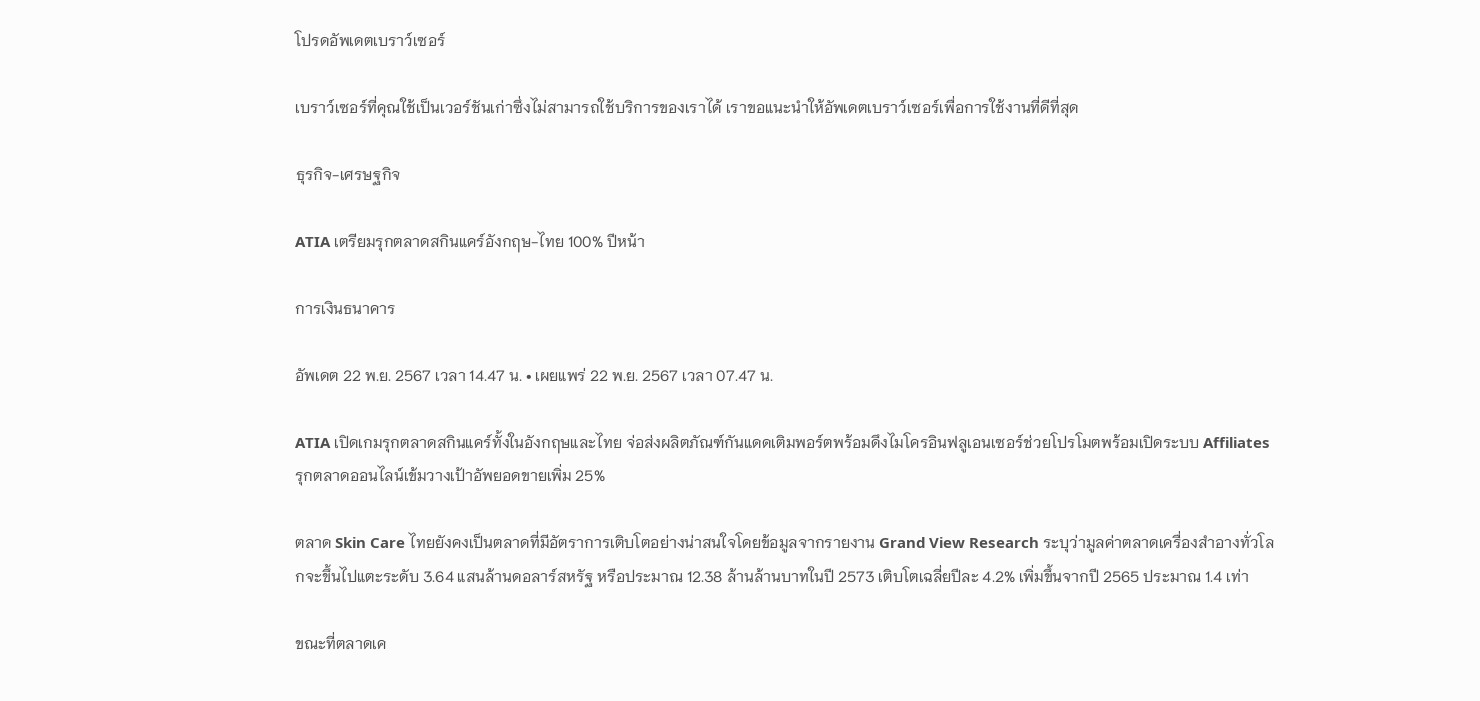โปรดอัพเดตเบราว์เซอร์

เบราว์เซอร์ที่คุณใช้เป็นเวอร์ชันเก่าซึ่งไม่สามารถใช้บริการของเราได้ เราขอแนะนำให้อัพเดตเบราว์เซอร์เพื่อการใช้งานที่ดีที่สุด

ธุรกิจ-เศรษฐกิจ

ATIA เตรียมรุกตลาดสกินแคร์อังกฤษ-ไทย 100% ปีหน้า

การเงินธนาคาร

อัพเดต 22 พ.ย. 2567 เวลา 14.47 น. • เผยแพร่ 22 พ.ย. 2567 เวลา 07.47 น.

ATIA เปิดเกมรุกตลาดสกินแคร์ทั้งในอังกฤษและไทย จ่อส่งผลิตภัณฑ์กันแดดเติมพอร์ตพร้อมดึงไมโครอินฟลูเอนเซอร์ช่วยโปรโมตพร้อมเปิดระบบ Affiliates รุกตลาดออนไลน์เข้มวางเป้าอัพยอดขายเพิ่ม 25%

ตลาด Skin Care ไทยยังคงเป็นตลาดที่มีอัตราการเติบโตอย่างน่าสนใจโดยข้อมูลจากรายงาน Grand View Research ระบุว่ามูลค่าตลาดเครื่องสำอางทั่วโลกจะขึ้นไปแตะระดับ 3.64 แสนล้านดอลาร์สหรัฐ หรือประมาณ 12.38 ล้านล้านบาทในปี 2573 เติบโตเฉลี่ยปีละ 4.2% เพิ่มขึ้นจากปี 2565 ประมาณ 1.4 เท่า

ขณะที่ตลาดเค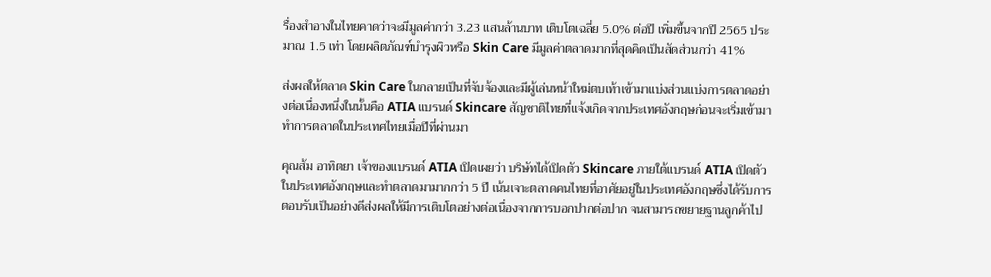รื่องสำอางในไทยคาดว่าจะมีมูลค่ากว่า 3.23 แสนล้านบาท เติบโตเฉลี่ย 5.0% ต่อปี เพิ่มขึ้นจากปี 2565 ประมาณ 1.5 เท่า โดยผลิตภัณฑ์บำรุงผิวหรือ Skin Care มีมูลค่าตลาดมากที่สุดคิดเป็นสัดส่วนกว่า 41%

ส่งผลให้ตลาด Skin Care ในกลายเป็นที่จับจ้องและมีผู้เล่นหน้าใหม่ตบเท้าเข้ามาแบ่งส่วนแบ่งการตลาดอย่างต่อเนื่องหนึ่งในนั้นคือ ATIA แบรนด์ Skincare สัญชาติไทยที่แจ้งเกิดจากประเทศอังกฤษก่อนจะเริ่มเข้ามาทำการตลาดในประเทศไทยเมื่อปีที่ผ่านมา

คุณส้ม อาทิตยา เจ้าของแบรนด์ ATIA เปิดเผยว่า บริษัทได้เปิดตัว Skincare ภายใต้แบรนด์ ATIA เปิดตัวในประเทศอังกฤษและทำตลาดมามากกว่า 5 ปี เน้นเจาะตลาดคนไทยที่อาศัยอยู่ในประเทศอังกฤษซึ่งได้รับการตอบรับเป็นอย่างดีส่งผลให้มีการเติบโตอย่างต่อเนื่องจากการบอกปากต่อปาก จนสามารถขยายฐานลูกค้าไป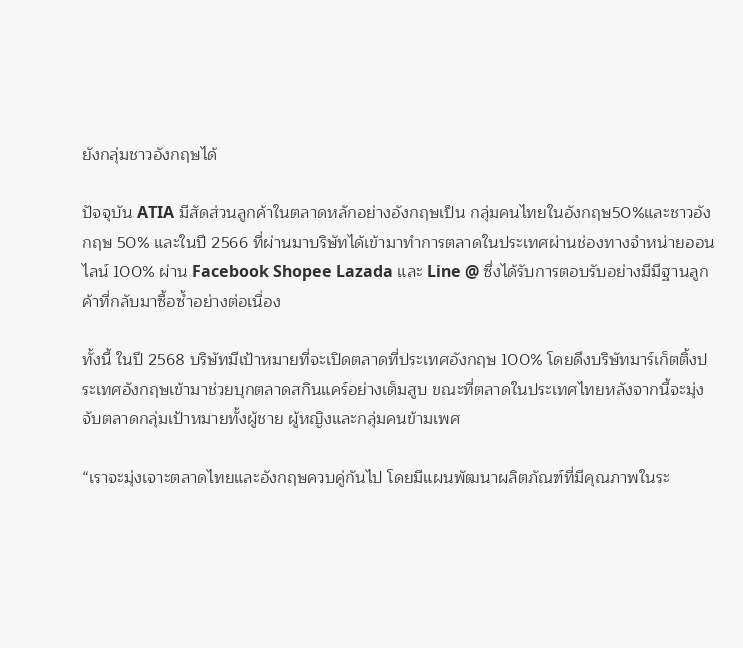ยังกลุ่มชาวอังกฤษได้

ปัจจุบัน ATIA มีสัดส่วนลูกค้าในตลาดหลักอย่างอังกฤษเป็น กลุ่มคนไทยในอังกฤษ50%และชาวอังกฤษ 50% และในปี 2566 ที่ผ่านมาบริษัทได้เข้ามาทำการตลาดในประเทศผ่านช่องทางจำหน่ายออนไลน์ 100% ผ่าน Facebook Shopee Lazada และ Line @ ซึ่งได้รับการตอบรับอย่างมีมีฐานลูกค้าที่กลับมาซื้อซ้ำอย่างต่อเนื่อง

ทั้งนี้ ในปี 2568 บริษัทมีเป้าหมายที่จะเปิดตลาดที่ประเทศอังกฤษ 100% โดยดึงบริษัทมาร์เก็ตติ้งประเทศอังกฤษเข้ามาช่วยบุกตลาดสกินแคร์อย่างเต็มสูบ ขณะที่ตลาดในประเทศไทยหลังจากนี้จะมุ่งจับตลาดกลุ่มเป้าหมายทั้งผู้ชาย ผู้หญิงและกลุ่มคนข้ามเพศ

“เราจะมุ่งเจาะตลาดไทยและอังกฤษควบคู่กันไป โดยมีแผนพัฒนาผลิตภัณฑ์ที่มีคุณภาพในระ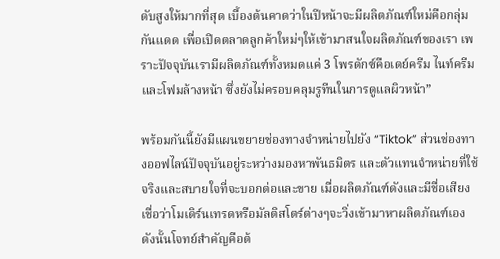ดับสูงให้มากที่สุด เบื้องต้นคาดว่าในปีหน้าจะมีผลิตภัณฑ์ใหม่คือกลุ่มกันแดด เพื่อเปิดตลาดลูกค้าใหม่ๆให้เข้ามาสนใจผลิตภัณฑ์ของเรา เพราะปัจจุบันเรามีผลิตภัณฑ์ทั้งหมดแค่ 3 โพรดักซ์คือเดย์ครีม ไนท์ครีมและโฟมล้างหน้า ซึ่งยังไม่ครอบคลุมรูทีนในการดูแลผิวหน้า”

พร้อมกันนี้ยังมีแผนขยายช่องทางจำหน่ายไปยัง “Tiktok” ส่วนช่องทางออฟไลน์ปัจจุบันอยู่ระหว่างมองหาพันธมิตร และตัวแทนจำหน่ายที่ใช้จริงและสบายใจที่จะบอกต่อและขาย เมื่อผลิตภัณฑ์ดังและมีชื่อเสียงเชื่อว่าโมเดิร์นเทรดหรือมัลติสโตร์ต่างๆจะวิ่งเข้ามาหาผลิตภัณฑ์เอง ดังนั้นโจทย์สำคัญคือต้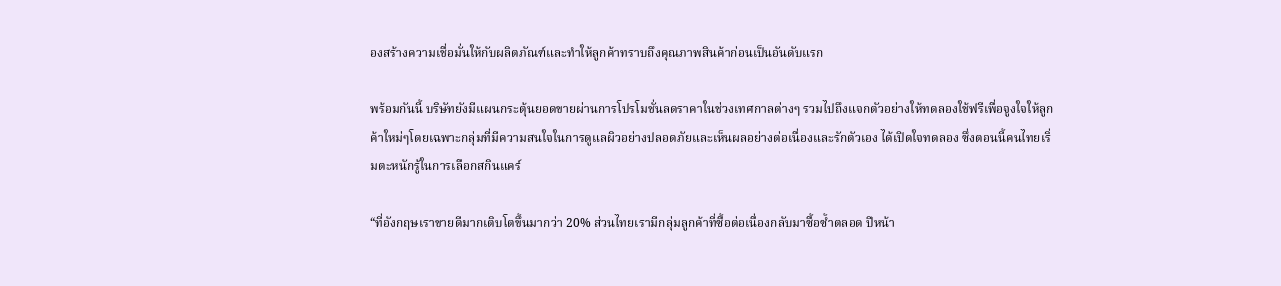องสร้างความเชื่อมั่นให้กับผลิตภัณฑ์และทำให้ลูกค้าทราบถึงคุณภาพสินค้าก่อนเป็นอันดับแรก

พร้อมกันนี้ บริษัทยังมีแผนกระตุ้นยอดขายผ่านการโปรโมชั่นลดราคาในช่วงเทศกาลต่างๆ รวมไปถึงแจกตัวอย่างให้ทดลองใช้ฟรีเพื่อจูงใจให้ลูกค้าใหม่ๆโดยเฉพาะกลุ่มที่มีความสนใจในการดูแลผิวอย่างปลอดภัยและเห็นผลอย่างต่อเนื่องและรักตัวเอง ได้เปิดใจทดลอง ซึ่งตอนนี้คนไทยเริ่มตะหนักรู้ในการเลือกสกินแคร์

“ที่อังกฤษเราขายดีมากเติบโตขึ้นมากว่า 20% ส่วนไทยเรามีกลุ่มลูกค้าที่ซื้อต่อเนื่องกลับมาซื้อซ้ำตลอด ปีหน้า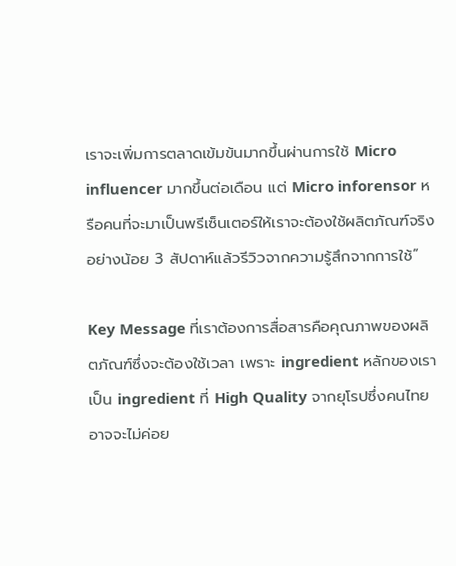เราจะเพิ่มการตลาดเข้มข้นมากขึ้นผ่านการใช้ Micro influencer มากขึ้นต่อเดือน แต่ Micro inforensor หรือคนที่จะมาเป็นพรีเซ็นเตอร์ให้เราจะต้องใช้ผลิตภัณฑ์จริงอย่างน้อย 3 สัปดาห์แล้วรีวิวจากความรู้สึกจากการใช้”

Key Message ที่เราต้องการสื่อสารคือคุณภาพของผลิตภัณฑ์ซึ่งจะต้องใช้เวลา เพราะ ingredient หลักของเราเป็น ingredient ที่ High Quality จากยุโรปซึ่งคนไทยอาจจะไม่ค่อย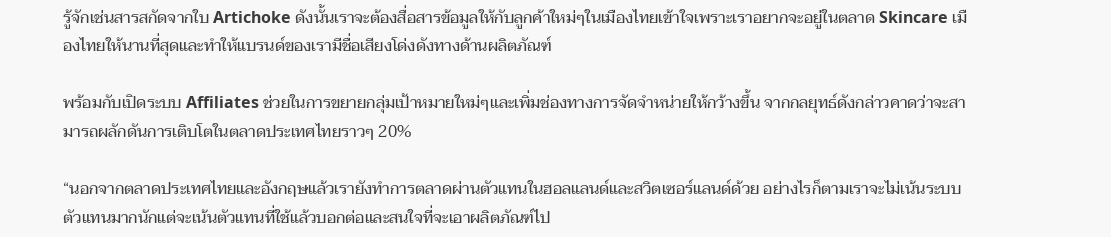รู้จักเช่นสารสกัดจากใบ Artichoke ดังนั้นเราจะต้องสื่อสารข้อมูลให้กับลูกค้าใหม่ๆในเมืองไทยเข้าใจเพราะเราอยากจะอยู่ในตลาด Skincare เมืองไทยให้นานที่สุดและทำให้แบรนด์ของเรามีชื่อเสียงโด่งดังทางด้านผลิตภัณฑ์

พร้อมกับเปิดระบบ Affiliates ช่วยในการขยายกลุ่มเป้าหมายใหม่ๆและเพิ่มช่องทางการจัดจำหน่ายให้กว้างขึ้น จากกลยุทธ์ดังกล่าวคาดว่าจะสามารถผลักดันการเติบโตในตลาดประเทศไทยราวๆ 20%

“นอกจากตลาดประเทศไทยและอังกฤษแล้วเรายังทำการตลาดผ่านตัวแทนในฮอลแลนด์และสวิตเซอร์แลนด์ด้วย อย่างไรก็ตามเราจะไม่เน้นระบบตัวแทนมากนักแต่จะเน้นตัวแทนที่ใช้แล้วบอกต่อและสนใจที่จะเอาผลิตภัณฑ์ไป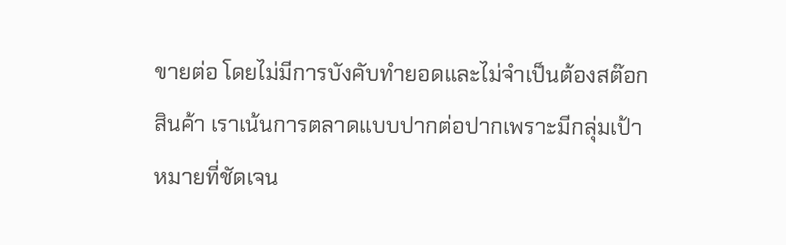ขายต่อ โดยไม่มีการบังคับทำยอดและไม่จำเป็นต้องสต๊อกสินค้า เราเน้นการตลาดแบบปากต่อปากเพราะมีกลุ่มเป้าหมายที่ชัดเจน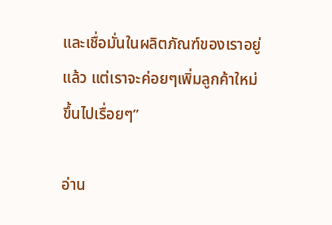และเชื่อมั่นในผลิตภัณฑ์ของเราอยู่แล้ว แต่เราจะค่อยๆเพิ่มลูกค้าใหม่ขึ้นไปเรื่อยๆ”

อ่าน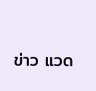ข่าว แวด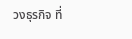วงธุรกิจ ที่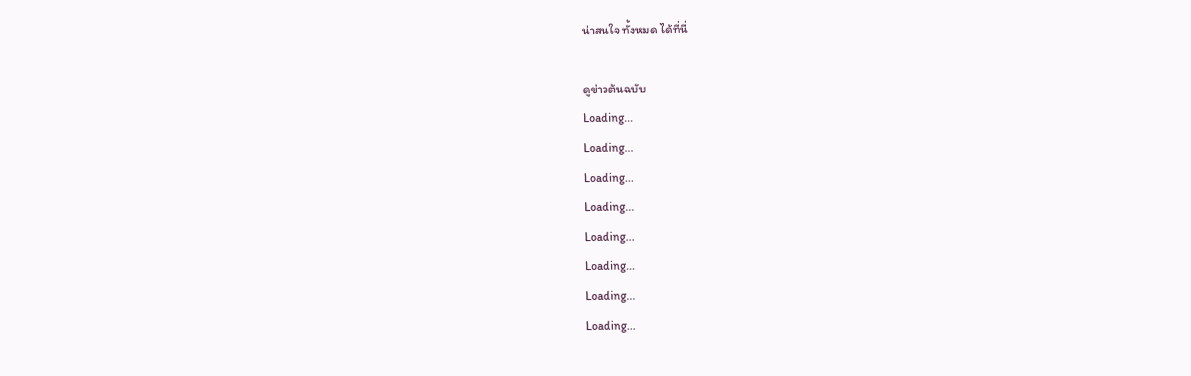น่าสนใจ ทั้งหมด ได้ที่นี่

ดูข่าวต้นฉบับ
Loading...
Loading...
Loading...
Loading...
Loading...
Loading...
Loading...
Loading...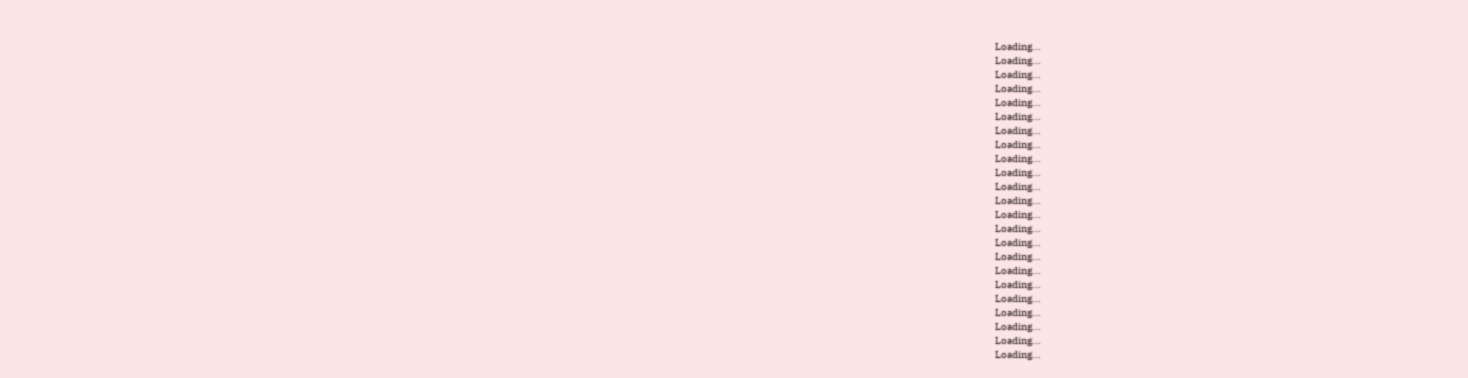Loading...
Loading...
Loading...
Loading...
Loading...
Loading...
Loading...
Loading...
Loading...
Loading...
Loading...
Loading...
Loading...
Loading...
Loading...
Loading...
Loading...
Loading...
Loading...
Loading...
Loading...
Loading...
Loading...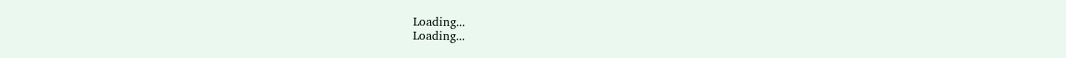Loading...
Loading...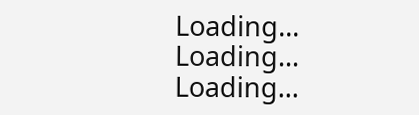Loading...
Loading...
Loading...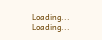Loading...
Loading...